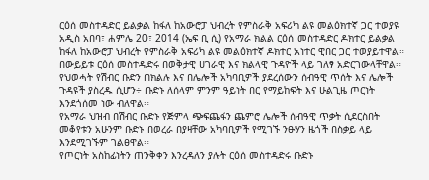ርዕሰ መስተዳድር ይልቃል ከፋለ ከአውሮፓ ህብረት የምስራቅ አፍሪካ ልዩ መልዕክተኛ ጋር ተወያዩ
አዲስ አበባ፣ ሐምሌ 20፣ 2014 (ኤፍ ቢ ሲ) የአማራ ክልል ርዕሰ መስተዳድር ዶክተር ይልቃል ከፋለ ከአውሮፓ ህብረት የምስራቅ አፍሪካ ልዩ መልዕክተኛ ዶክተር አነተር ዊበር ጋር ተወያይተዋል።
በውይይቱ ርዕሰ መስተዳድሩ በወቅታዊ ሀገራዊ እና ክልላዊ ጉዳዮች ላይ ገለፃ አድርገውላቸዋል።
የህወሓት የሽብር ቡድን በክልሉ እና በሌሎች አካባቢዎች ያደረሰውን ሰብዓዊ ጥሰት እና ሌሎች ጉዳዩች ያስረዱ ሲሆን÷ ቡድኑ ለሰላም ምንም ዓይነት በር የማይከፍት እና ሁልጊዜ ጦርነት እንደጎሰመ ነው ብለዋል።
የአማራ ህዝብ በሽብር ቡድኑ የጅምላ ጭፍጨፋን ጨምሮ ሌሎች ሰብዓዊ ጥቃት ሲደርስበት መቆየቱን አሁንም ቡድኑ በወረራ በያዛቸው አካባቢዎች የሚገኙ ንፁሃን ዜጎች በስቃይ ላይ እንደሚገኙም ገልፀዋል።
የጦርነት አስከፊነትን ጠንቅቀን እንረዳለን ያሉት ርዕሰ መስተዳድሩ ቡድኑ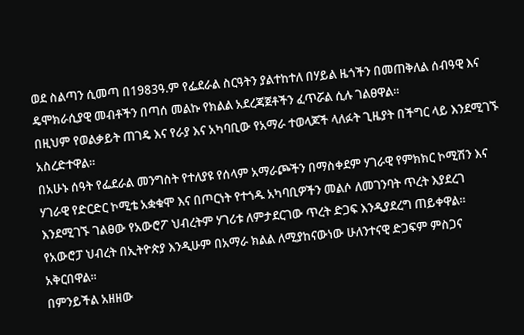ወደ ስልጣን ሲመጣ በ1983ዓ.ም የፌደራል ስርዓትን ያልተከተለ በሃይል ዜጎችን በመጠቅለል ሰብዓዊ እና ዴሞክራሲያዊ መብቶችን በጣሰ መልኩ የክልል አደረጃጀቶችን ፈጥሯል ሲሉ ገልፀዋል።
በዚህም የወልቃይት ጠገዴ እና የራያ እና አካባቢው የአማራ ተወላጆች ላለፉት ጊዜያት በችግር ላይ እንደሚገኙ አስረድተዋል።
በአሁኑ ሰዓት የፌደራል መንግስት የተለያዩ የሰላም አማራጮችን በማስቀደም ሃገራዊ የምክክር ኮሚሽን እና ሃገራዊ የድርድር ኮሚቴ አቋቁሞ እና በጦርነት የተጎዱ አካባቢዎችን መልሶ ለመገንባት ጥረት እያደረገ እንደሚገኙ ገልፀው የአውሮፖ ህብረትም ሃገሪቱ ለምታደርገው ጥረት ድጋፍ እንዲያደረግ ጠይቀዋል።
የአውሮፓ ህብረት በኢትዮጵያ እንዲሁም በአማራ ክልል ለሚያከናውነው ሁለንተናዊ ድጋፍም ምስጋና አቅርበዋል፡፡
በምንይችል አዘዘው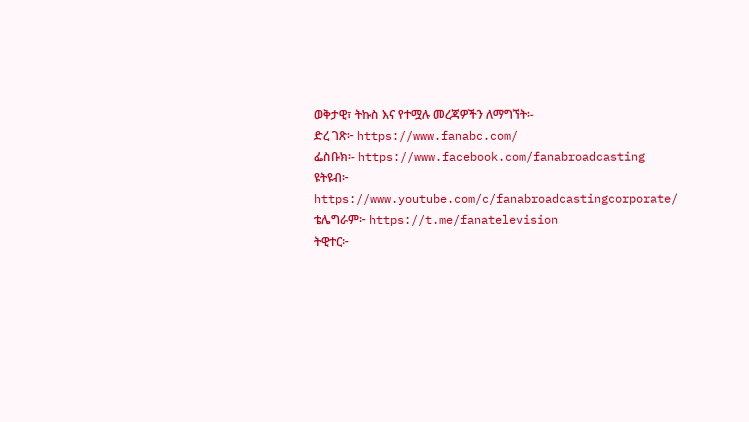ወቅታዊ፣ ትኩስ እና የተሟሉ መረጃዎችን ለማግኘት፡-
ድረ ገጽ፦ https://www.fanabc.com/
ፌስቡክ፡- https://www.facebook.com/fanabroadcasting
ዩትዩብ፦ https://www.youtube.com/c/fanabroadcastingcorporate/
ቴሌግራም፦ https://t.me/fanatelevision
ትዊተር፦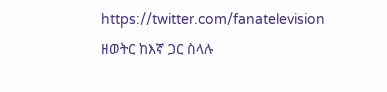https://twitter.com/fanatelevision
ዘወትር ከእኛ ጋር ስላሉ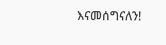እናመሰግናለን!